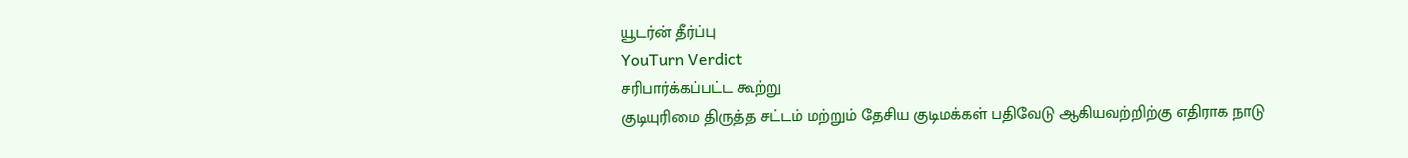யூடர்ன் தீர்ப்பு
YouTurn Verdict
சரிபார்க்கப்பட்ட கூற்று
குடியுரிமை திருத்த சட்டம் மற்றும் தேசிய குடிமக்கள் பதிவேடு ஆகியவற்றிற்கு எதிராக நாடு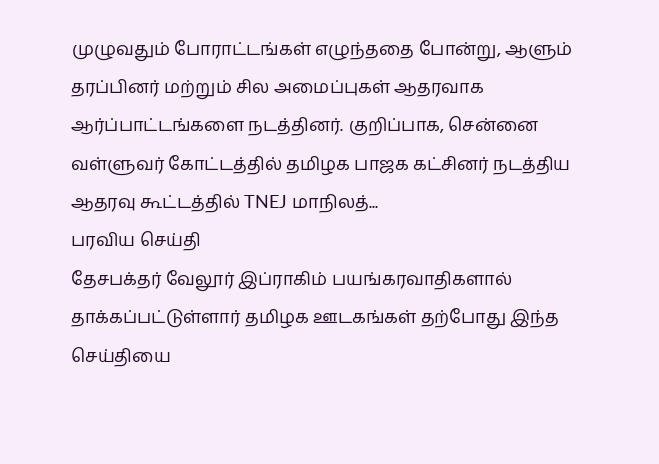முழுவதும் போராட்டங்கள் எழுந்ததை போன்று, ஆளும் தரப்பினர் மற்றும் சில அமைப்புகள் ஆதரவாக ஆர்ப்பாட்டங்களை நடத்தினர். குறிப்பாக, சென்னை வள்ளுவர் கோட்டத்தில் தமிழக பாஜக கட்சினர் நடத்திய ஆதரவு கூட்டத்தில் TNEJ மாநிலத்...
பரவிய செய்தி
தேசபக்தர் வேலூர் இப்ராகிம் பயங்கரவாதிகளால் தாக்கப்பட்டுள்ளார் தமிழக ஊடகங்கள் தற்போது இந்த செய்தியை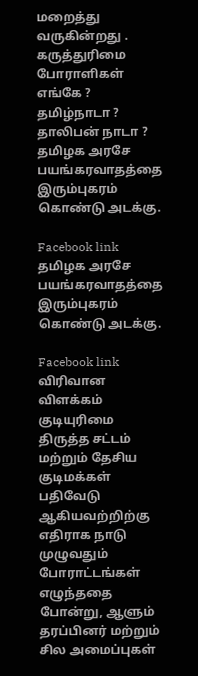மறைத்து வருகின்றது . கருத்துரிமை போராளிகள் எங்கே ? தமிழ்நாடா ? தாலிபன் நாடா ?
தமிழக அரசே பயங்கரவாதத்தை இரும்புகரம் கொண்டு அடக்கு.

Facebook link
தமிழக அரசே பயங்கரவாதத்தை இரும்புகரம் கொண்டு அடக்கு.

Facebook link
விரிவான விளக்கம்
குடியுரிமை திருத்த சட்டம் மற்றும் தேசிய குடிமக்கள் பதிவேடு ஆகியவற்றிற்கு எதிராக நாடு முழுவதும் போராட்டங்கள் எழுந்ததை போன்று, ஆளும் தரப்பினர் மற்றும் சில அமைப்புகள்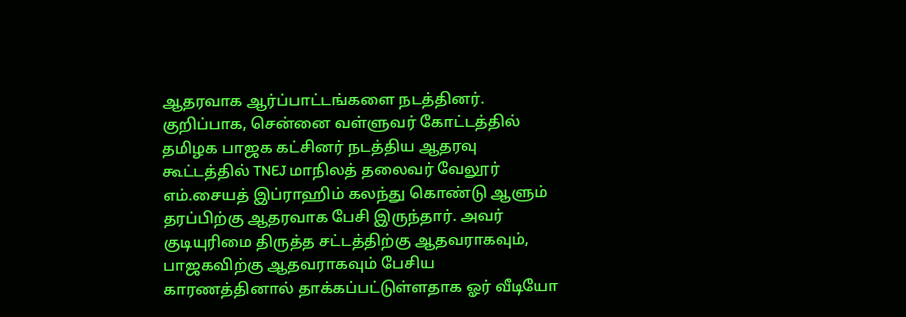ஆதரவாக ஆர்ப்பாட்டங்களை நடத்தினர்.
குறிப்பாக, சென்னை வள்ளுவர் கோட்டத்தில் தமிழக பாஜக கட்சினர் நடத்திய ஆதரவு கூட்டத்தில் TNEJ மாநிலத் தலைவர் வேலூர் எம்.சையத் இப்ராஹிம் கலந்து கொண்டு ஆளும் தரப்பிற்கு ஆதரவாக பேசி இருந்தார். அவர் குடியுரிமை திருத்த சட்டத்திற்கு ஆதவராகவும், பாஜகவிற்கு ஆதவராகவும் பேசிய காரணத்தினால் தாக்கப்பட்டுள்ளதாக ஓர் வீடியோ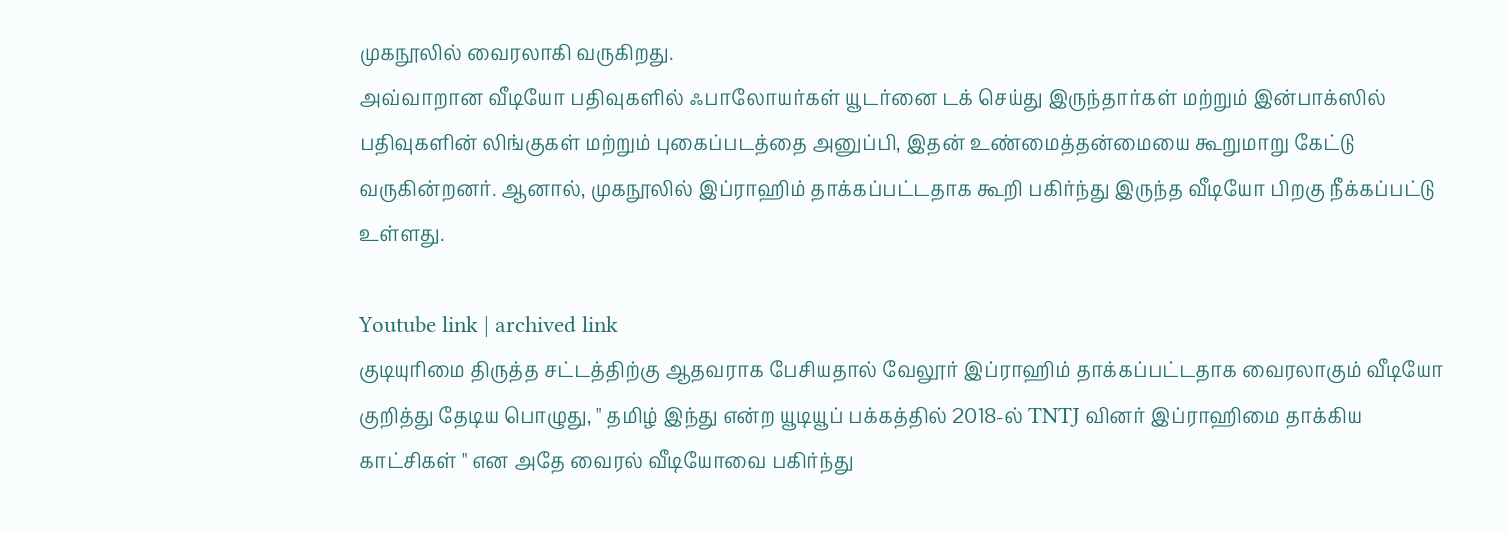முகநூலில் வைரலாகி வருகிறது.
அவ்வாறான வீடியோ பதிவுகளில் ஃபாலோயர்கள் யூடர்னை டக் செய்து இருந்தார்கள் மற்றும் இன்பாக்ஸில் பதிவுகளின் லிங்குகள் மற்றும் புகைப்படத்தை அனுப்பி, இதன் உண்மைத்தன்மையை கூறுமாறு கேட்டு வருகின்றனர். ஆனால், முகநூலில் இப்ராஹிம் தாக்கப்பட்டதாக கூறி பகிர்ந்து இருந்த வீடியோ பிறகு நீக்கப்பட்டு உள்ளது.

Youtube link | archived link
குடியுரிமை திருத்த சட்டத்திற்கு ஆதவராக பேசியதால் வேலூர் இப்ராஹிம் தாக்கப்பட்டதாக வைரலாகும் வீடியோ குறித்து தேடிய பொழுது, " தமிழ் இந்து என்ற யூடியூப் பக்கத்தில் 2018-ல் TNTJ வினர் இப்ராஹிமை தாக்கிய காட்சிகள் " என அதே வைரல் வீடியோவை பகிர்ந்து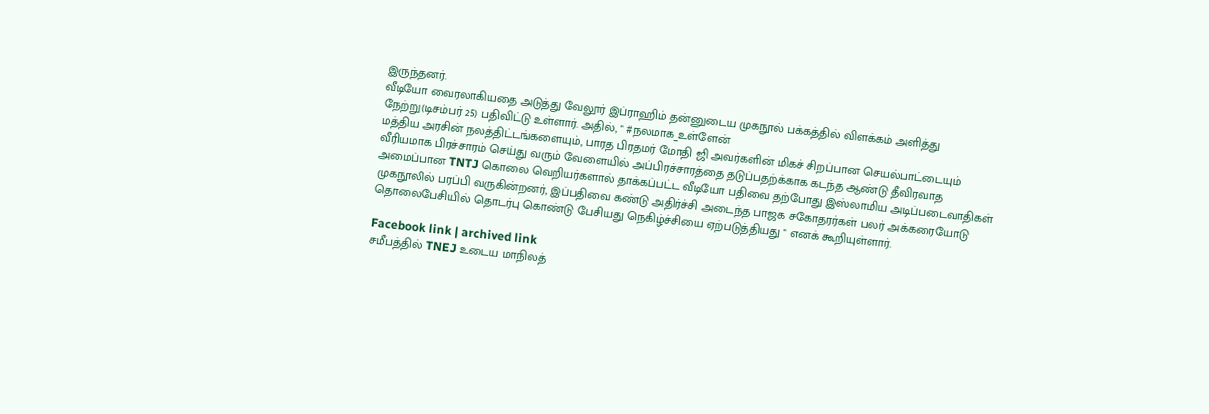இருந்தனர்.
வீடியோ வைரலாகியதை அடுத்து வேலூர் இப்ராஹிம் தன்னுடைய முகநூல் பக்கத்தில் விளக்கம் அளித்து நேற்று(டிசம்பர் 25) பதிவிட்டு உள்ளார். அதில், " #நலமாக_உள்ளேன்
மத்திய அரசின் நலத்திட்டங்களையும், பாரத பிரதமர் மோதி ஜி அவர்களின் மிகச் சிறப்பான செயல்பாட்டையும் வீரியமாக பிரச்சாரம் செய்து வரும் வேளையில் அப்பிரச்சாரத்தை தடுப்பதற்க்காக கடந்த ஆண்டு தீவிரவாத அமைப்பான TNTJ கொலை வெறியர்களால் தாக்கப்பட்ட வீடியோ பதிவை தற்போது இஸ்லாமிய அடிப்படைவாதிகள் முகநூலில் பரப்பி வருகின்றனர், இப்பதிவை கண்டு அதிர்ச்சி அடைந்த பாஜக சகோதரர்கள் பலர் அக்கரையோடு தொலைபேசியில் தொடர்பு கொண்டு பேசியது நெகிழ்ச்சியை ஏற்படுத்தியது " எனக் கூறியுள்ளார்.

Facebook link | archived link
சமீபத்தில் TNEJ உடைய மாநிலத்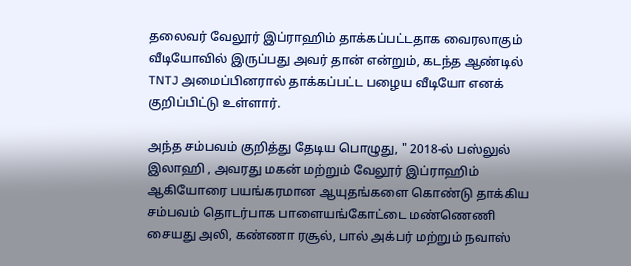தலைவர் வேலூர் இப்ராஹிம் தாக்கப்பட்டதாக வைரலாகும் வீடியோவில் இருப்பது அவர் தான் என்றும், கடந்த ஆண்டில் TNTJ அமைப்பினரால் தாக்கப்பட்ட பழைய வீடியோ எனக் குறிப்பிட்டு உள்ளார்.

அந்த சம்பவம் குறித்து தேடிய பொழுது, " 2018-ல் பஸ்லுல் இலாஹி , அவரது மகன் மற்றும் வேலூர் இப்ராஹிம் ஆகியோரை பயங்கரமான ஆயுதங்களை கொண்டு தாக்கிய சம்பவம் தொடர்பாக பாளையங்கோட்டை மண்ணெணி சையது அலி, கண்ணா ரசூல், பால் அக்பர் மற்றும் நவாஸ்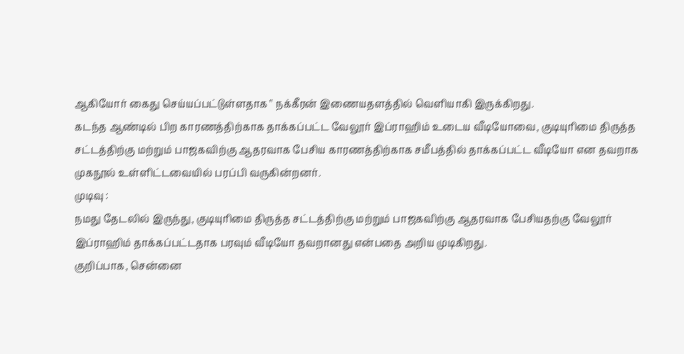ஆகியோர் கைது செய்யப்பட்டுள்ளதாக " நக்கீரன் இணையதளத்தில் வெளியாகி இருக்கிறது.
கடந்த ஆண்டில் பிற காரணத்திற்காக தாக்கப்பட்ட வேலூர் இப்ராஹிம் உடைய வீடியோவை, குடியுரிமை திருத்த சட்டத்திற்கு மற்றும் பாஜகவிற்கு ஆதரவாக பேசிய காரணத்திற்காக சமீபத்தில் தாக்கப்பட்ட வீடியோ என தவறாக முகநூல் உள்ளிட்டவையில் பரப்பி வருகின்றனர்.
முடிவு :
நமது தேடலில் இருந்து, குடியுரிமை திருத்த சட்டத்திற்கு மற்றும் பாஜகவிற்கு ஆதரவாக பேசியதற்கு வேலூர் இப்ராஹிம் தாக்கப்பட்டதாக பரவும் வீடியோ தவறானது என்பதை அறிய முடிகிறது.
குறிப்பாக, சென்னை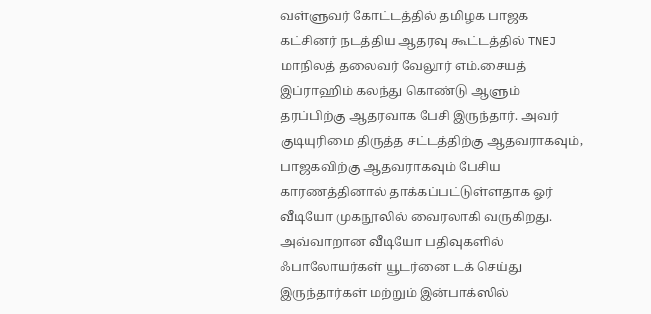வள்ளுவர் கோட்டத்தில் தமிழக பாஜக கட்சினர் நடத்திய ஆதரவு கூட்டத்தில் TNEJ மாநிலத் தலைவர் வேலூர் எம்.சையத் இப்ராஹிம் கலந்து கொண்டு ஆளும் தரப்பிற்கு ஆதரவாக பேசி இருந்தார். அவர் குடியுரிமை திருத்த சட்டத்திற்கு ஆதவராகவும், பாஜகவிற்கு ஆதவராகவும் பேசிய காரணத்தினால் தாக்கப்பட்டுள்ளதாக ஓர் வீடியோ முகநூலில் வைரலாகி வருகிறது.
அவ்வாறான வீடியோ பதிவுகளில் ஃபாலோயர்கள் யூடர்னை டக் செய்து இருந்தார்கள் மற்றும் இன்பாக்ஸில்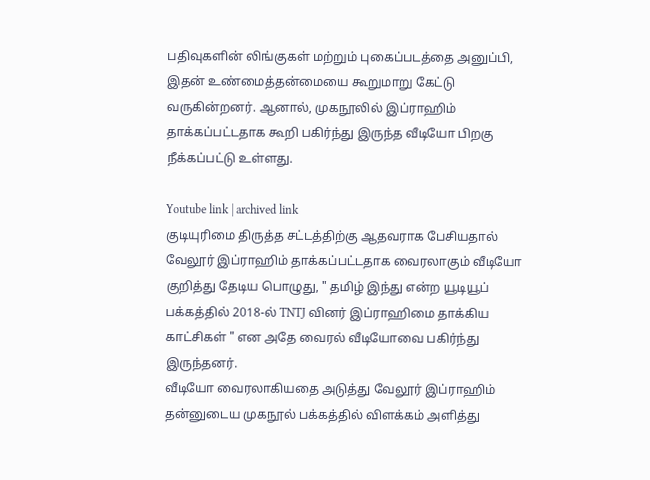பதிவுகளின் லிங்குகள் மற்றும் புகைப்படத்தை அனுப்பி, இதன் உண்மைத்தன்மையை கூறுமாறு கேட்டு வருகின்றனர். ஆனால், முகநூலில் இப்ராஹிம் தாக்கப்பட்டதாக கூறி பகிர்ந்து இருந்த வீடியோ பிறகு நீக்கப்பட்டு உள்ளது.

Youtube link | archived link
குடியுரிமை திருத்த சட்டத்திற்கு ஆதவராக பேசியதால் வேலூர் இப்ராஹிம் தாக்கப்பட்டதாக வைரலாகும் வீடியோ குறித்து தேடிய பொழுது, " தமிழ் இந்து என்ற யூடியூப் பக்கத்தில் 2018-ல் TNTJ வினர் இப்ராஹிமை தாக்கிய காட்சிகள் " என அதே வைரல் வீடியோவை பகிர்ந்து இருந்தனர்.
வீடியோ வைரலாகியதை அடுத்து வேலூர் இப்ராஹிம் தன்னுடைய முகநூல் பக்கத்தில் விளக்கம் அளித்து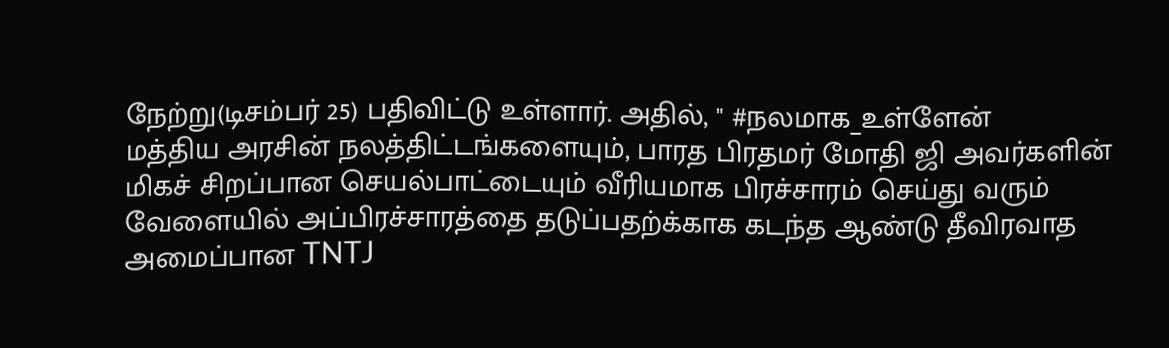நேற்று(டிசம்பர் 25) பதிவிட்டு உள்ளார். அதில், " #நலமாக_உள்ளேன்
மத்திய அரசின் நலத்திட்டங்களையும், பாரத பிரதமர் மோதி ஜி அவர்களின் மிகச் சிறப்பான செயல்பாட்டையும் வீரியமாக பிரச்சாரம் செய்து வரும் வேளையில் அப்பிரச்சாரத்தை தடுப்பதற்க்காக கடந்த ஆண்டு தீவிரவாத அமைப்பான TNTJ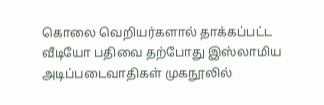கொலை வெறியர்களால் தாக்கப்பட்ட வீடியோ பதிவை தற்போது இஸ்லாமிய அடிப்படைவாதிகள் முகநூலில்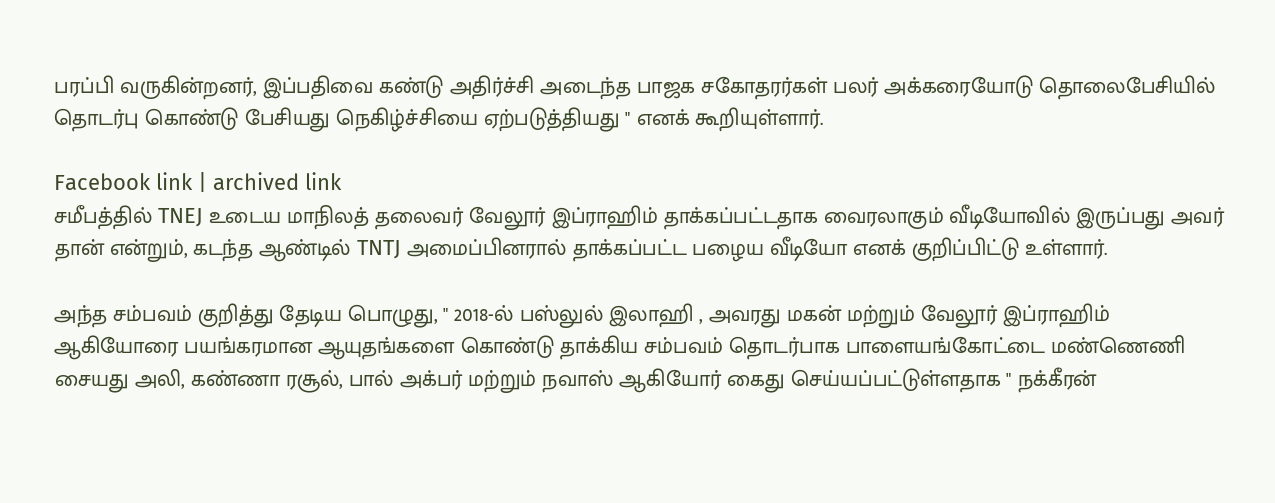பரப்பி வருகின்றனர், இப்பதிவை கண்டு அதிர்ச்சி அடைந்த பாஜக சகோதரர்கள் பலர் அக்கரையோடு தொலைபேசியில் தொடர்பு கொண்டு பேசியது நெகிழ்ச்சியை ஏற்படுத்தியது " எனக் கூறியுள்ளார்.

Facebook link | archived link
சமீபத்தில் TNEJ உடைய மாநிலத் தலைவர் வேலூர் இப்ராஹிம் தாக்கப்பட்டதாக வைரலாகும் வீடியோவில் இருப்பது அவர் தான் என்றும், கடந்த ஆண்டில் TNTJ அமைப்பினரால் தாக்கப்பட்ட பழைய வீடியோ எனக் குறிப்பிட்டு உள்ளார்.

அந்த சம்பவம் குறித்து தேடிய பொழுது, " 2018-ல் பஸ்லுல் இலாஹி , அவரது மகன் மற்றும் வேலூர் இப்ராஹிம் ஆகியோரை பயங்கரமான ஆயுதங்களை கொண்டு தாக்கிய சம்பவம் தொடர்பாக பாளையங்கோட்டை மண்ணெணி சையது அலி, கண்ணா ரசூல், பால் அக்பர் மற்றும் நவாஸ் ஆகியோர் கைது செய்யப்பட்டுள்ளதாக " நக்கீரன்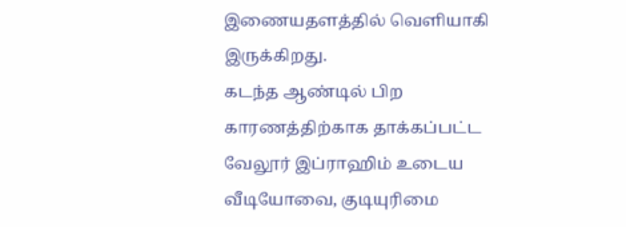இணையதளத்தில் வெளியாகி இருக்கிறது.
கடந்த ஆண்டில் பிற காரணத்திற்காக தாக்கப்பட்ட வேலூர் இப்ராஹிம் உடைய வீடியோவை, குடியுரிமை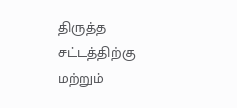திருத்த சட்டத்திற்கு மற்றும்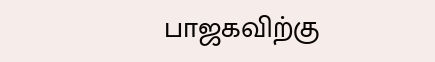பாஜகவிற்கு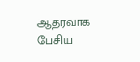ஆதரவாக பேசிய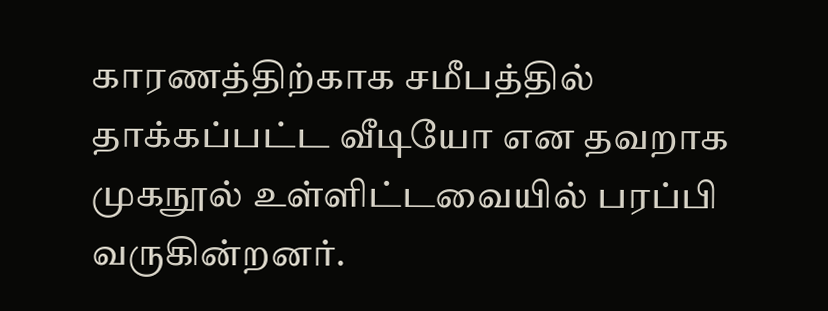காரணத்திற்காக சமீபத்தில் தாக்கப்பட்ட வீடியோ என தவறாக முகநூல் உள்ளிட்டவையில் பரப்பி வருகின்றனர்.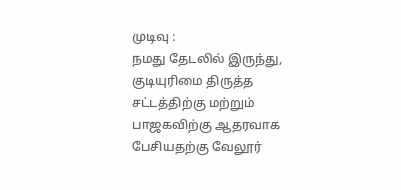முடிவு :
நமது தேடலில் இருந்து, குடியுரிமை திருத்த சட்டத்திற்கு மற்றும் பாஜகவிற்கு ஆதரவாக பேசியதற்கு வேலூர்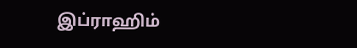இப்ராஹிம்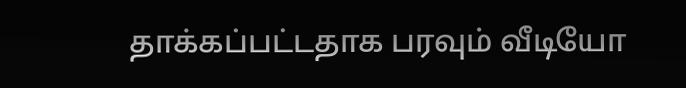தாக்கப்பட்டதாக பரவும் வீடியோ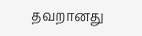தவறானது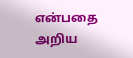என்பதை அறிய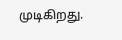முடிகிறது.